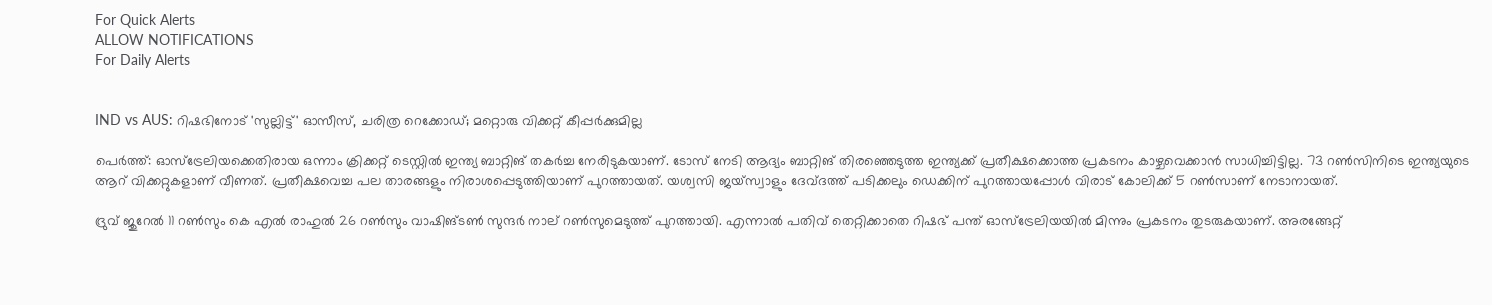For Quick Alerts
ALLOW NOTIFICATIONS
For Daily Alerts


IND vs AUS: റിഷഭിനോട് 'സുല്ലിട്ട്' ഓസീസ്, ചരിത്ര റെക്കോഡ്; മറ്റൊരു വിക്കറ്റ് കീപ്പര്‍ക്കുമില്ല

പെര്‍ത്ത്: ഓസ്‌ട്രേലിയക്കെതിരായ ഒന്നാം ക്രിക്കറ്റ് ടെസ്റ്റില്‍ ഇന്ത്യ ബാറ്റിങ് തകര്‍ച്ച നേരിടുകയാണ്. ടോസ് നേടി ആദ്യം ബാറ്റിങ് തിരഞ്ഞെടുത്ത ഇന്ത്യക്ക് പ്രതീക്ഷക്കൊത്ത പ്രകടനം കാഴ്ചവെക്കാന്‍ സാധിച്ചിട്ടില്ല. 73 റണ്‍സിനിടെ ഇന്ത്യയുടെ ആറ് വിക്കറ്റുകളാണ് വീണത്. പ്രതീക്ഷവെച്ച പല താരങ്ങളും നിരാശപ്പെടുത്തിയാണ് പുറത്തായത്. യശ്വസി ജയ്‌സ്വാളും ദേവ്ദത്ത് പടിക്കലും ഡെക്കിന് പുറത്തായപ്പോള്‍ വിരാട് കോലിക്ക് 5 റണ്‍സാണ് നേടാനായത്.

ദ്രുവ് ജുറേല്‍ 11 റണ്‍സും കെ എല്‍ രാഹുല്‍ 26 റണ്‍സും വാഷിങ്ടണ്‍ സുന്ദര്‍ നാല് റണ്‍സുമെടുത്ത് പുറത്തായി. എന്നാല്‍ പതിവ് തെറ്റിക്കാതെ റിഷഭ് പന്ത് ഓസ്‌ട്രേലിയയില്‍ മിന്നും പ്രകടനം തുടരുകയാണ്. അരങ്ങേറ്റ്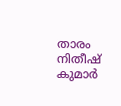താരം നിതീഷ് കുമാര്‍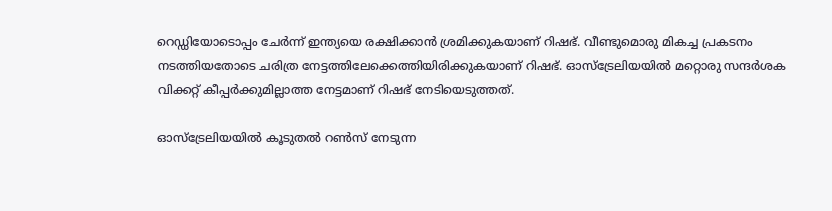റെഡ്ഡിയോടൊപ്പം ചേര്‍ന്ന് ഇന്ത്യയെ രക്ഷിക്കാന്‍ ശ്രമിക്കുകയാണ് റിഷഭ്. വീണ്ടുമൊരു മികച്ച പ്രകടനം നടത്തിയതോടെ ചരിത്ര നേട്ടത്തിലേക്കെത്തിയിരിക്കുകയാണ് റിഷഭ്. ഓസ്‌ട്രേലിയയില്‍ മറ്റൊരു സന്ദര്‍ശക വിക്കറ്റ് കീപ്പര്‍ക്കുമില്ലാത്ത നേട്ടമാണ് റിഷഭ് നേടിയെടുത്തത്.

ഓസ്‌ട്രേലിയയില്‍ കൂടുതല്‍ റണ്‍സ് നേടുന്ന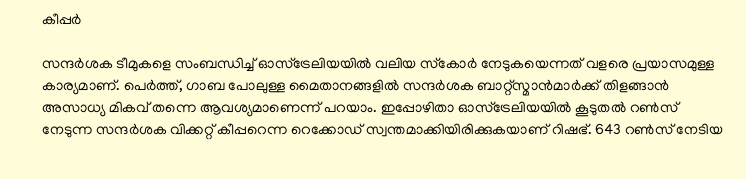കീപ്പര്‍

സന്ദര്‍ശക ടീമുകളെ സംബന്ധിച്ച് ഓസ്‌ട്രേലിയയില്‍ വലിയ സ്‌കോര്‍ നേടുകയെന്നത് വളരെ പ്രയാസമുള്ള കാര്യമാണ്. പെര്‍ത്ത്, ഗാബ പോലുള്ള മൈതാനങ്ങളില്‍ സന്ദര്‍ശക ബാറ്റ്‌സ്മാന്‍മാര്‍ക്ക് തിളങ്ങാന്‍ അസാധ്യ മികവ് തന്നെ ആവശ്യമാണെന്ന് പറയാം. ഇപ്പോഴിതാ ഓസ്‌ട്രേലിയയില്‍ കൂടുതല്‍ റണ്‍സ് നേടുന്ന സന്ദര്‍ശക വിക്കറ്റ് കീപ്പറെന്ന റെക്കോഡ് സ്വന്തമാക്കിയിരിക്കുകയാണ് റിഷഭ്. 643 റണ്‍സ് നേടിയ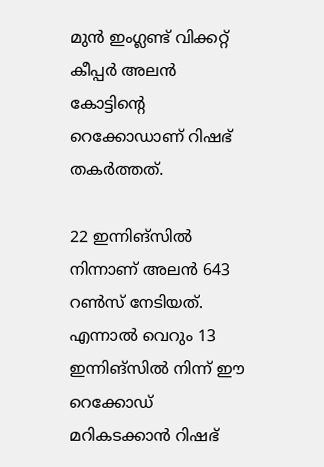മുന്‍ ഇംഗ്ലണ്ട് വിക്കറ്റ് കീപ്പര്‍ അലന്‍ കോട്ടിന്റെ റെക്കോഡാണ് റിഷഭ് തകര്‍ത്തത്.

22 ഇന്നിങ്‌സില്‍ നിന്നാണ് അലന്‍ 643 റണ്‍സ് നേടിയത്. എന്നാല്‍ വെറും 13 ഇന്നിങ്‌സില്‍ നിന്ന് ഈ റെക്കോഡ് മറികടക്കാന്‍ റിഷഭ്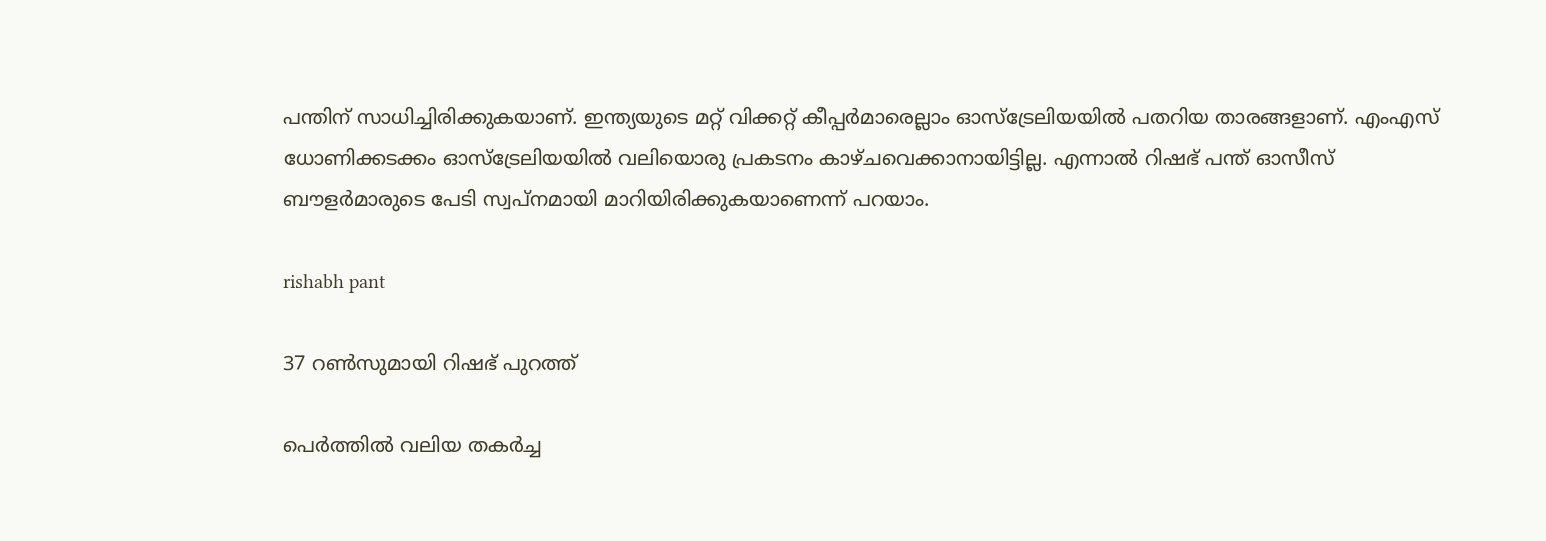പന്തിന് സാധിച്ചിരിക്കുകയാണ്. ഇന്ത്യയുടെ മറ്റ് വിക്കറ്റ് കീപ്പര്‍മാരെല്ലാം ഓസ്‌ട്രേലിയയില്‍ പതറിയ താരങ്ങളാണ്. എംഎസ് ധോണിക്കടക്കം ഓസ്‌ട്രേലിയയില്‍ വലിയൊരു പ്രകടനം കാഴ്ചവെക്കാനായിട്ടില്ല. എന്നാല്‍ റിഷഭ് പന്ത് ഓസീസ് ബൗളര്‍മാരുടെ പേടി സ്വപ്‌നമായി മാറിയിരിക്കുകയാണെന്ന് പറയാം.

rishabh pant

37 റണ്‍സുമായി റിഷഭ് പുറത്ത്

പെര്‍ത്തില്‍ വലിയ തകര്‍ച്ച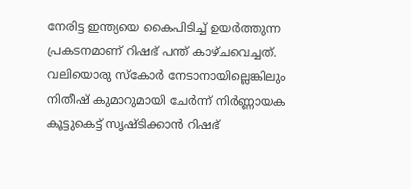നേരിട്ട ഇന്ത്യയെ കൈപിടിച്ച് ഉയര്‍ത്തുന്ന പ്രകടനമാണ് റിഷഭ് പന്ത് കാഴ്ചവെച്ചത്. വലിയൊരു സ്‌കോര്‍ നേടാനായില്ലെങ്കിലും നിതീഷ് കുമാറുമായി ചേര്‍ന്ന് നിര്‍ണ്ണായക കൂട്ടുകെട്ട് സൃഷ്ടിക്കാന്‍ റിഷഭ്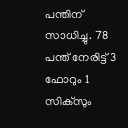പന്തിന് സാധിച്ചു. 78 പന്ത് നേരിട്ട് 3 ഫോറും 1 സിക്‌സും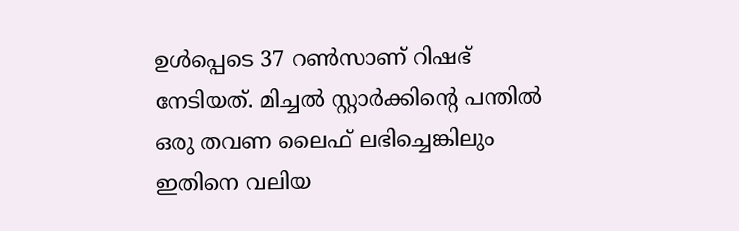ഉള്‍പ്പെടെ 37 റണ്‍സാണ് റിഷഭ് നേടിയത്. മിച്ചല്‍ സ്റ്റാര്‍ക്കിന്റെ പന്തില്‍ ഒരു തവണ ലൈഫ് ലഭിച്ചെങ്കിലും ഇതിനെ വലിയ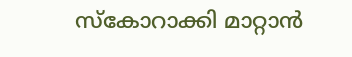സ്‌കോറാക്കി മാറ്റാന്‍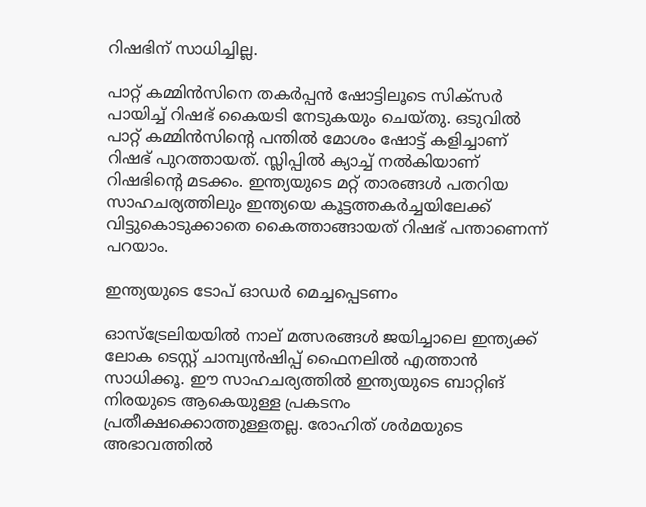റിഷഭിന് സാധിച്ചില്ല.

പാറ്റ് കമ്മിന്‍സിനെ തകര്‍പ്പന്‍ ഷോട്ടിലൂടെ സിക്‌സര്‍ പായിച്ച് റിഷഭ് കൈയടി നേടുകയും ചെയ്തു. ഒടുവില്‍ പാറ്റ് കമ്മിന്‍സിന്റെ പന്തില്‍ മോശം ഷോട്ട് കളിച്ചാണ് റിഷഭ് പുറത്തായത്. സ്ലിപ്പില്‍ ക്യാച്ച് നല്‍കിയാണ് റിഷഭിന്റെ മടക്കം. ഇന്ത്യയുടെ മറ്റ് താരങ്ങള്‍ പതറിയ സാഹചര്യത്തിലും ഇന്ത്യയെ കൂട്ടത്തകര്‍ച്ചയിലേക്ക് വിട്ടുകൊടുക്കാതെ കൈത്താങ്ങായത് റിഷഭ് പന്താണെന്ന് പറയാം.

ഇന്ത്യയുടെ ടോപ് ഓഡര്‍ മെച്ചപ്പെടണം

ഓസ്‌ട്രേലിയയില്‍ നാല് മത്സരങ്ങള്‍ ജയിച്ചാലെ ഇന്ത്യക്ക് ലോക ടെസ്റ്റ് ചാമ്പ്യന്‍ഷിപ്പ് ഫൈനലില്‍ എത്താന്‍ സാധിക്കൂ. ഈ സാഹചര്യത്തില്‍ ഇന്ത്യയുടെ ബാറ്റിങ് നിരയുടെ ആകെയുള്ള പ്രകടനം പ്രതീക്ഷക്കൊത്തുള്ളതല്ല. രോഹിത് ശര്‍മയുടെ അഭാവത്തില്‍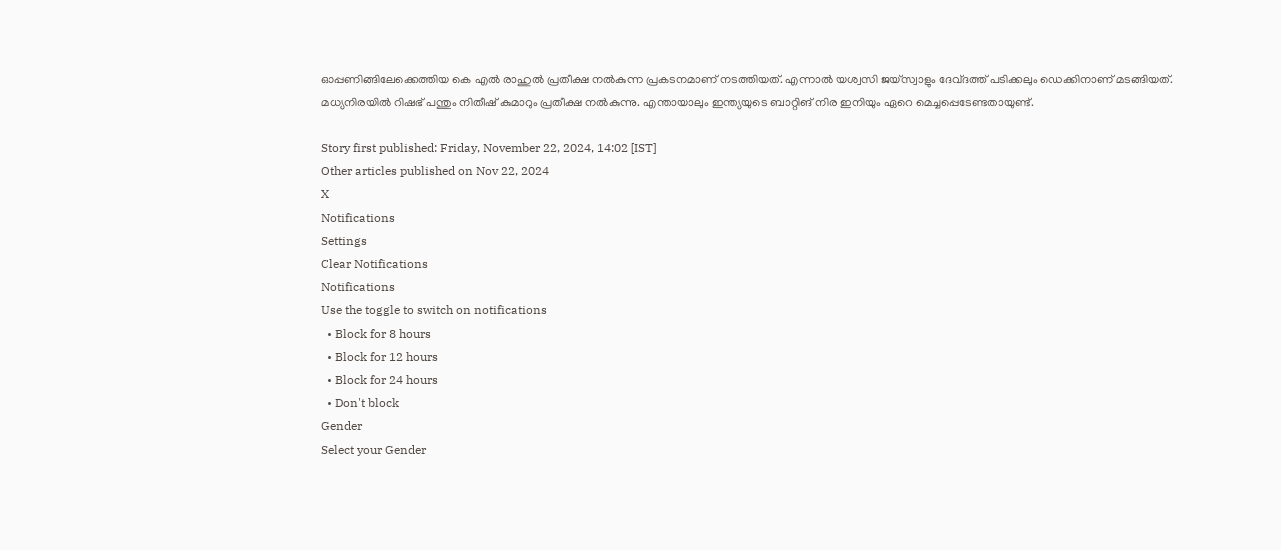ഓപ്പണിങ്ങിലേക്കെത്തിയ കെ എല്‍ രാഹുല്‍ പ്രതീക്ഷ നല്‍കുന്ന പ്രകടനമാണ് നടത്തിയത്. എന്നാല്‍ യശ്വസി ജയ്‌സ്വാളും ദേവ്ദത്ത് പടിക്കലും ഡെക്കിനാണ് മടങ്ങിയത്. മധ്യനിരയില്‍ റിഷഭ് പന്തും നിതീഷ് കുമാറും പ്രതീക്ഷ നല്‍കുന്നു. എന്തായാലും ഇന്ത്യയുടെ ബാറ്റിങ് നിര ഇനിയും ഏറെ മെച്ചപ്പെടേണ്ടതായുണ്ട്.

Story first published: Friday, November 22, 2024, 14:02 [IST]
Other articles published on Nov 22, 2024
X
Notifications
Settings
Clear Notifications
Notifications
Use the toggle to switch on notifications
  • Block for 8 hours
  • Block for 12 hours
  • Block for 24 hours
  • Don't block
Gender
Select your Gender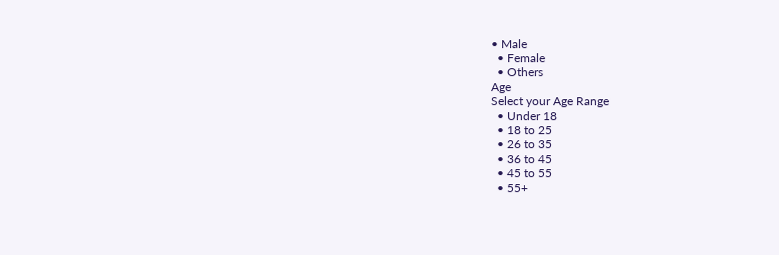• Male
  • Female
  • Others
Age
Select your Age Range
  • Under 18
  • 18 to 25
  • 26 to 35
  • 36 to 45
  • 45 to 55
  • 55+